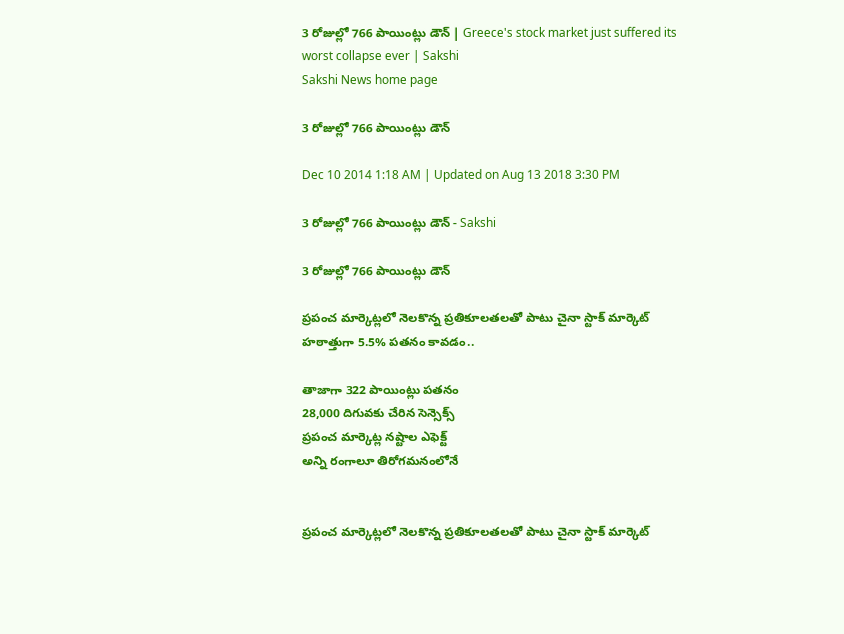3 రోజుల్లో 766 పాయింట్లు డౌన్ | Greece's stock market just suffered its worst collapse ever | Sakshi
Sakshi News home page

3 రోజుల్లో 766 పాయింట్లు డౌన్

Dec 10 2014 1:18 AM | Updated on Aug 13 2018 3:30 PM

3 రోజుల్లో 766 పాయింట్లు డౌన్ - Sakshi

3 రోజుల్లో 766 పాయింట్లు డౌన్

ప్రపంచ మార్కెట్లలో నెలకొన్న ప్రతికూలతలతో పాటు చైనా స్టాక్ మార్కెట్ హఠాత్తుగా 5.5% పతనం కావడం..

తాజాగా 322 పాయింట్లు పతనం
28,000 దిగువకు చేరిన సెన్సెక్స్
ప్రపంచ మార్కెట్ల నష్టాల ఎఫెక్ట్
అన్ని రంగాలూ తిరోగమనంలోనే


ప్రపంచ మార్కెట్లలో నెలకొన్న ప్రతికూలతలతో పాటు చైనా స్టాక్ మార్కెట్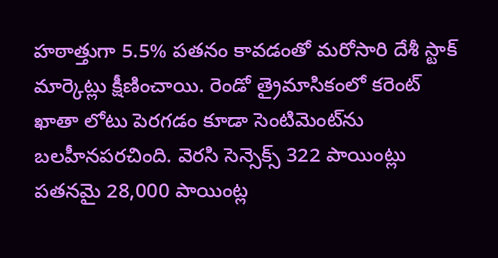హఠాత్తుగా 5.5% పతనం కావడంతో మరోసారి దేశీ స్టాక్ మార్కెట్లు క్షీణించాయి. రెండో త్రైమాసికంలో కరెంట్ ఖాతా లోటు పెరగడం కూడా సెంటిమెంట్‌ను బలహీనపరచింది. వెరసి సెన్సెక్స్ 322 పాయింట్లు పతనమై 28,000 పాయింట్ల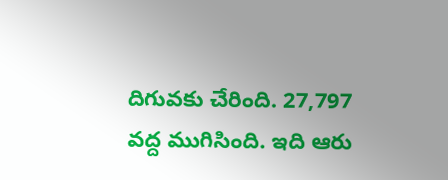దిగువకు చేరింది. 27,797 వద్ద ముగిసింది. ఇది ఆరు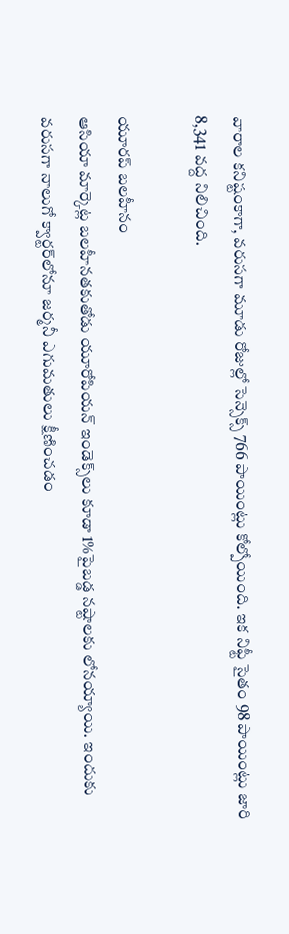వారాల కనిష్టంకాగా, వరుసగా మూడు రోజుల్లో సెన్సెక్స్ 766 పాయింట్లు కోల్పోయింది. ఇక నిఫ్టీ సైతం 98 పాయింట్లు జారి 8,341 వద్ద నిలిచింది.

యూరప్ బలహీనం
ఆసియా మార్కెట్ల బలహీనతకుతోడు యూరోపియన్ ఇండెక్స్‌లు కూడా 1%పైబడ్డ నష్టాలకు లోనయ్యాయి. ఇందుకు వరుసగా నాలుగో క్వార్టర్‌లోనూ జర్మనీ ఎగుమతులు క్షీణించడం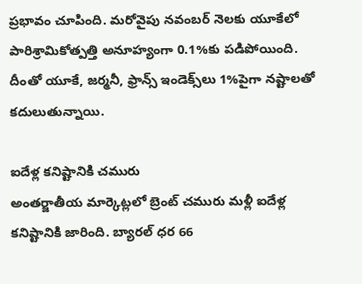ప్రభావం చూపింది. మరోవైపు నవంబర్ నెలకు యూకేలో పారిశ్రామికోత్పత్తి అనూహ్యంగా 0.1%కు పడిపోయింది. దీంతో యూకే, జర్మనీ, ఫ్రాన్స్ ఇండెక్స్‌లు 1%పైగా నష్టాలతో కదులుతున్నాయి.

ఐదేళ్ల కనిష్టానికి చమురు
అంతర్జాతీయ మార్కెట్లలో బ్రెంట్ చమురు మళ్లీ ఐదేళ్ల కనిష్టానికి జారింది. బ్యారల్ ధర 66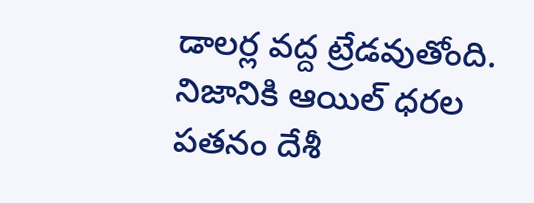డాలర్ల వద్ద ట్రేడవుతోంది. నిజానికి ఆయిల్ ధరల పతనం దేశీ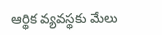ఆర్థిక వ్యవస్థకు మేలు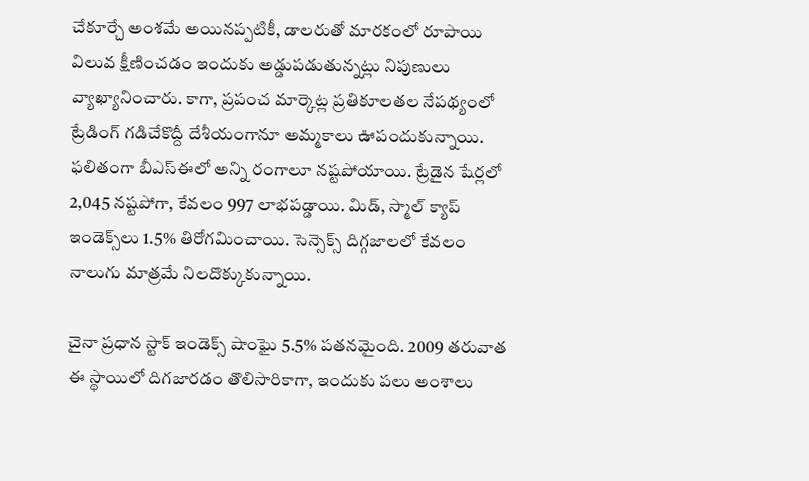చేకూర్చే అంశమే అయినప్పటికీ, డాలరుతో మారకంలో రూపాయి విలువ క్షీణించడం ఇందుకు అడ్డుపడుతున్నట్లు నిపుణులు వ్యాఖ్యానించారు. కాగా, ప్రపంచ మార్కెట్ల ప్రతికూలతల నేపథ్యంలో ట్రేడింగ్ గడిచేకొద్దీ దేశీయంగానూ అమ్మకాలు ఊపందుకున్నాయి. ఫలితంగా బీఎస్‌ఈలో అన్ని రంగాలూ నష్టపోయాయి. ట్రేడైన షేర్లలో 2,045 నష్టపోగా, కేవలం 997 లాభపడ్డాయి. మిడ్, స్మాల్ క్యాప్ ఇండెక్స్‌లు 1.5% తిరోగమించాయి. సెన్సెక్స్ దిగ్గజాలలో కేవలం నాలుగు మాత్రమే నిలదొక్కుకున్నాయి.

చైనా ప్రధాన స్టాక్ ఇండెక్స్ షాంఘై 5.5% పతనమైంది. 2009 తరువాత ఈ స్థాయిలో దిగజారడం తొలిసారికాగా, ఇందుకు పలు అంశాలు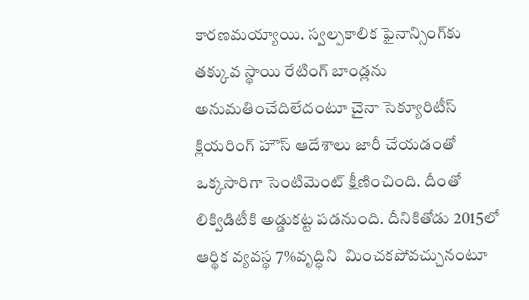కారణమయ్యాయి. స్వల్పకాలిక ఫైనాన్సింగ్‌కు తక్కువ స్థాయి రేటింగ్ బాండ్లను అనుమతించేదిలేదంటూ చైనా సెక్యూరిటీస్ క్లియరింగ్ హౌస్ ఆదేశాలు జారీ చేయడంతో ఒక్కసారిగా సెంటిమెంట్ క్షీణించింది. దీంతో లిక్విడిటీకి అడ్డుకట్ట పడనుంది. దీనికితోడు 2015లో ఆర్థిక వ్యవస్థ 7%వృద్ధిని  మించకపోవచ్చునంటూ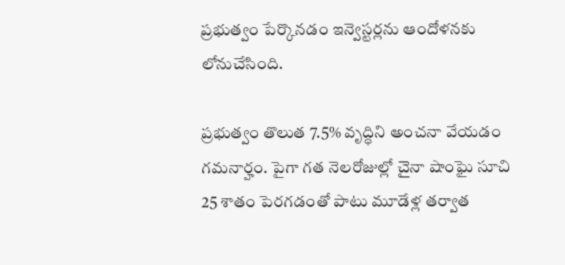ప్రభుత్వం పేర్కొనడం ఇన్వెస్టర్లను ఆందోళనకు లోనుచేసింది.

ప్రభుత్వం తొలుత 7.5% వృద్ధిని అంచనా వేయడం గమనార్హం. పైగా గత నెలరోజుల్లో చైనా షాంఘై సూచి 25 శాతం పెరగడంతో పాటు మూడేళ్ల తర్వాత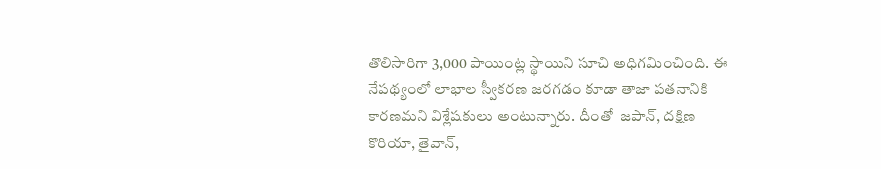తొలిసారిగా 3,000 పాయింట్ల స్థాయిని సూచి అధిగమించింది. ఈ నేపథ్యంలో లాభాల స్వీకరణ జరగడం కూడా తాజా పతనానికి కారణమని విశ్లేషకులు అంటున్నారు. దీంతో  జపాన్, దక్షిణ కొరియా, తైవాన్,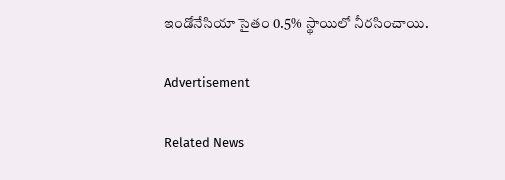ఇండోనేసియా సైతం 0.5% స్థాయిలో నీరసించాయి.

Advertisement

Related News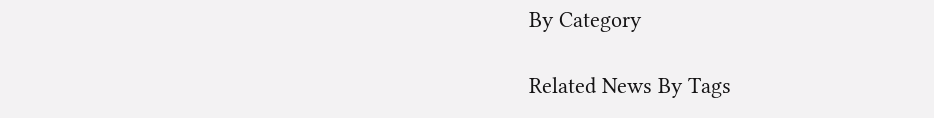By Category

Related News By Tags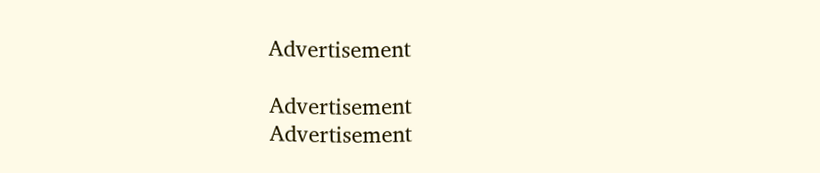Advertisement

Advertisement
Advertisement